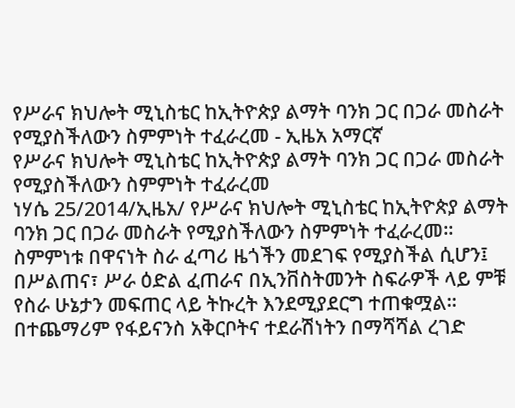የሥራና ክህሎት ሚኒስቴር ከኢትዮጵያ ልማት ባንክ ጋር በጋራ መስራት የሚያስችለውን ስምምነት ተፈራረመ - ኢዜአ አማርኛ
የሥራና ክህሎት ሚኒስቴር ከኢትዮጵያ ልማት ባንክ ጋር በጋራ መስራት የሚያስችለውን ስምምነት ተፈራረመ
ነሃሴ 25/2014/ኢዜአ/ የሥራና ክህሎት ሚኒስቴር ከኢትዮጵያ ልማት ባንክ ጋር በጋራ መስራት የሚያስችለውን ስምምነት ተፈራረመ፡፡
ስምምነቱ በዋናነት ስራ ፈጣሪ ዜጎችን መደገፍ የሚያስችል ሲሆን፤ በሥልጠና፣ ሥራ ዕድል ፈጠራና በኢንቨስትመንት ስፍራዎች ላይ ምቹ የስራ ሁኔታን መፍጠር ላይ ትኩረት እንደሚያደርግ ተጠቁሟል፡፡
በተጨማሪም የፋይናንስ አቅርቦትና ተደራሽነትን በማሻሻል ረገድ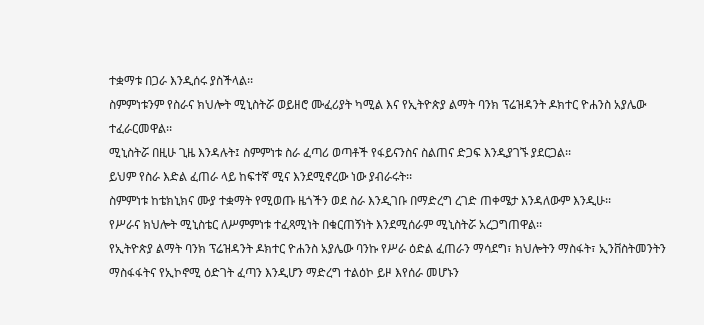ተቋማቱ በጋራ እንዲሰሩ ያስችላል፡፡
ስምምነቱንም የስራና ክህሎት ሚኒስትሯ ወይዘሮ ሙፈሪያት ካሚል እና የኢትዮጵያ ልማት ባንክ ፕሬዝዳንት ዶክተር ዮሐንስ አያሌው ተፈራርመዋል፡፡
ሚኒስትሯ በዚሁ ጊዜ እንዳሉት፤ ስምምነቱ ስራ ፈጣሪ ወጣቶች የፋይናንስና ስልጠና ድጋፍ እንዲያገኙ ያደርጋል፡፡
ይህም የስራ እድል ፈጠራ ላይ ከፍተኛ ሚና እንደሚኖረው ነው ያብራሩት፡፡
ስምምነቱ ከቴክኒክና ሙያ ተቋማት የሚወጡ ዜጎችን ወደ ስራ እንዲገቡ በማድረግ ረገድ ጠቀሜታ እንዳለውም እንዲሁ፡፡
የሥራና ክህሎት ሚኒስቴር ለሥምምነቱ ተፈጻሚነት በቁርጠኝነት እንደሚሰራም ሚኒስትሯ አረጋግጠዋል፡፡
የኢትዮጵያ ልማት ባንክ ፕሬዝዳንት ዶክተር ዮሐንስ አያሌው ባንኩ የሥራ ዕድል ፈጠራን ማሳደግ፣ ክህሎትን ማስፋት፣ ኢንቨስትመንትን ማስፋፋትና የኢኮኖሚ ዕድገት ፈጣን እንዲሆን ማድረግ ተልዕኮ ይዞ እየሰራ መሆኑን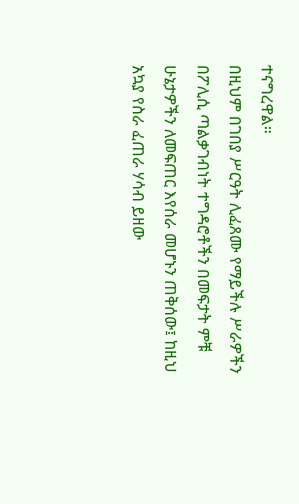ተናግረዋል።
በዚህም በገበያ ሥርዓት ሊፈጸሙ የማይችሉ ሥራዎችን በፖሊሲ ጣልቃገብነት ተግዳሮቶችን በመፍታት ምቹ ሁኔታዎችን ለመፍጠር እየሰራ መሆኑን ጠቅሰው፤ ከዚህ አኳያ የስራ ፈጠራ ሃሳብ ይዘው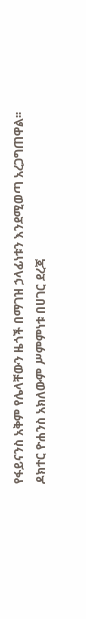የፋይናንስ አቅም የሌላቸውን ዜጎች በማገዝ ኃላፊነቱን እንደሚወጣ አረጋግጠዋል፡፡
ዶክተር ዮሐንስ አክለውም ሥምምነቱ በሀገር ደረጃ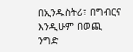በኢንዱስትሪ፣ በግብርና እንዲሁም በወጪ ንግድ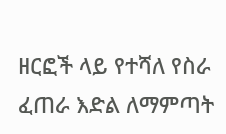ዘርፎች ላይ የተሻለ የስራ ፈጠራ እድል ለማምጣት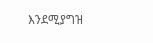እንደሚያግዝ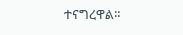ተናግረዋል።